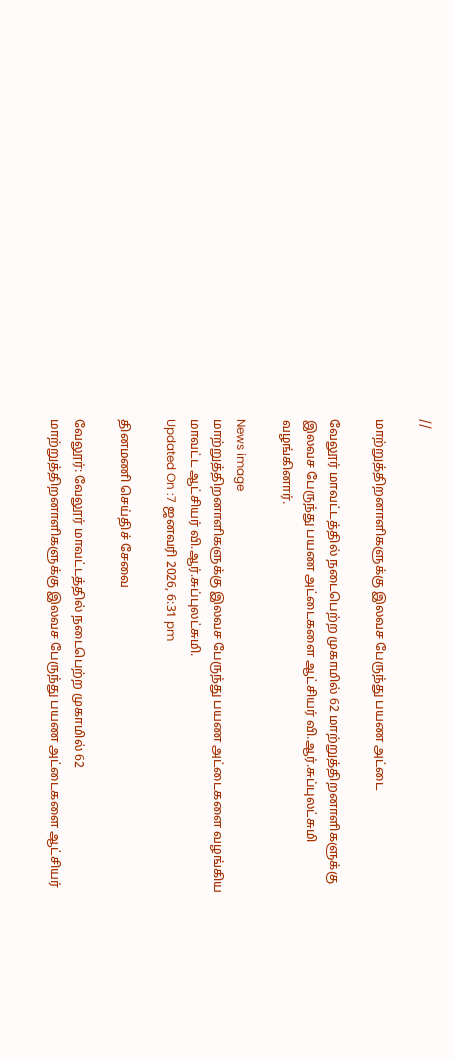//

மாற்றுத்திறனாளிகளுக்கு இலவச பேருந்து பயண அட்டை

வேலூர் மாவட்டத்தில் நடைபெற்ற முகாமில் 62 மாற்றுத்திறனாளிகளுக்கு இலவச பேருந்து பயண அட்டைகளை ஆட்சியர் வி.ஆர்.சுப்புலட்சுமி வழங்கினார்.

News image
மாற்றுத்திறனாளிகளுக்கு இலவச பேருந்து பயண அட்டைகளை வழங்கிய மாவட்ட ஆட்சியர் வி.ஆர்.சுப்புலட்சுமி.
Updated On :7 ஜனவரி 2026, 6:31 pm

தினமணி செய்திச் சேவை

வேலூர்: வேலூர் மாவட்டத்தில் நடைபெற்ற முகாமில் 62 மாற்றுத்திறனாளிகளுக்கு இலவச பேருந்து பயண அட்டைகளை ஆட்சியர்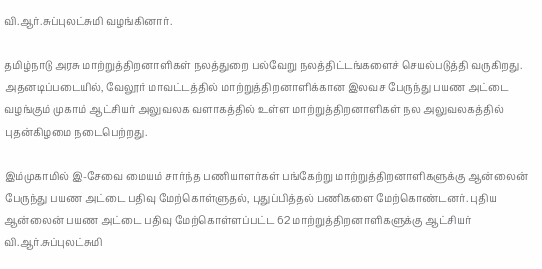வி.ஆர்.சுப்புலட்சுமி வழங்கினார்.

தமிழ்நாடு அரசு மாற்றுத்திறனாளிகள் நலத்துறை பல்வேறு நலத்திட்டங்களைச் செயல்படுத்தி வருகிறது. அதனடிப்படையில், வேலூர் மாவட்டத்தில் மாற்றுத்திறனாளிக்கான இலவச பேருந்து பயண அட்டை வழங்கும் முகாம் ஆட்சியர் அலுவலக வளாகத்தில் உள்ள மாற்றுத்திறனாளிகள் நல அலுவலகத்தில் புதன்கிழமை நடைபெற்றது.

இம்முகாமில் இ-சேவை மையம் சார்ந்த பணியாளர்கள் பங்கேற்று மாற்றுத்திறனாளிகளுக்கு ஆன்லைன் பேருந்து பயண அட்டை பதிவு மேற்கொள்ளுதல், புதுப்பித்தல் பணிகளை மேற்கொண்டனர். புதிய ஆன்லைன் பயண அட்டை பதிவு மேற்கொள்ளப்பட்ட 62 மாற்றுத்திறனாளிகளுக்கு ஆட்சியர் வி.ஆர்.சுப்புலட்சுமி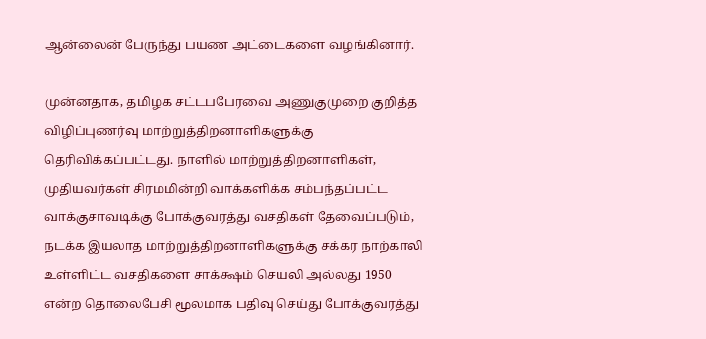ஆன்லைன் பேருந்து பயண அட்டைகளை வழங்கினார்.

முன்னதாக, தமிழக சட்டபபேரவை அணுகுமுறை குறித்த விழிப்புணர்வு மாற்றுத்திறனாளிகளுக்கு தெரிவிக்கப்பட்டது. நாளில் மாற்றுத்திறனாளிகள், முதியவர்கள் சிரமமின்றி வாக்களிக்க சம்பந்தப்பட்ட வாக்குசாவடிக்கு போக்குவரத்து வசதிகள் தேவைப்படும், நடக்க இயலாத மாற்றுத்திறனாளிகளுக்கு சக்கர நாற்காலி உள்ளிட்ட வசதிகளை சாக்க்ஷம் செயலி அல்லது 1950 என்ற தொலைபேசி மூலமாக பதிவு செய்து போக்குவரத்து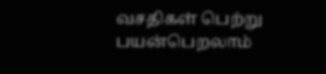வசதிகள் பெற்று பயன்பெறலாம்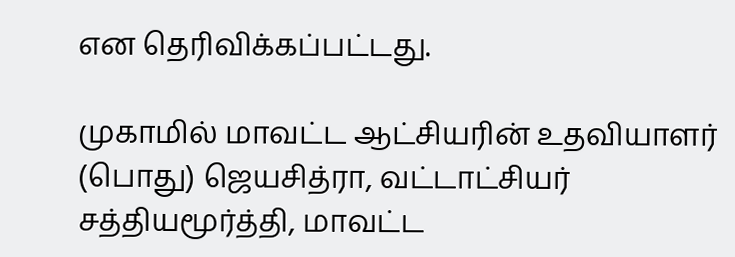என தெரிவிக்கப்பட்டது.

முகாமில் மாவட்ட ஆட்சியரின் உதவியாளர் (பொது) ஜெயசித்ரா, வட்டாட்சியர் சத்தியமூர்த்தி, மாவட்ட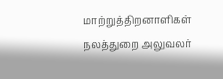மாற்றுத்திறனாளிகள் நலத்துறை அலுவலர்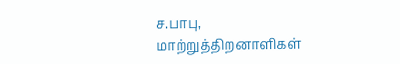ச.பாபு, மாற்றுத்திறனாளிகள்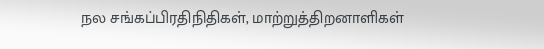நல சங்கப்பிரதிநிதிகள், மாற்றுத்திறனாளிகள்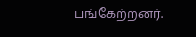பங்கேற்றனர்.